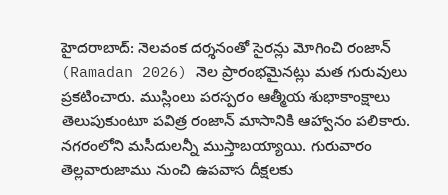హైదరాబాద్: నెలవంక దర్శనంతో సైరన్లు మోగించి రంజాన్ (Ramadan 2026) నెల ప్రారంభమైనట్లు మత గురువులు ప్రకటించారు. ముస్లింలు పరస్పరం ఆత్మీయ శుభాకాంక్షాలు తెలుపుకుంటూ పవిత్ర రంజాన్ మాసానికి ఆహ్వానం పలికారు.
నగరంలోని మసీదులన్నీ ముస్తాబయ్యాయి. గురువారం తెల్లవారుజాము నుంచి ఉపవాస దీక్షలకు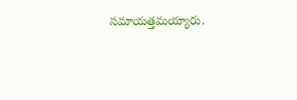సమాయత్తమయ్యారు.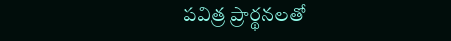పవిత్ర ప్రార్థనలతో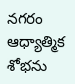నగరం ఆధ్యాత్మిక శోభను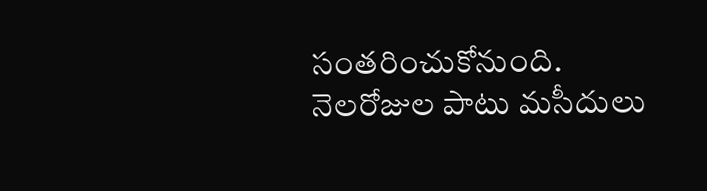సంతరించుకోనుంది. నెలరోజుల పాటు మసీదులు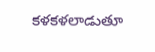కళకళలాడుతూ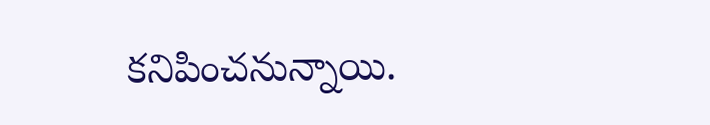కనిపించనున్నాయి.